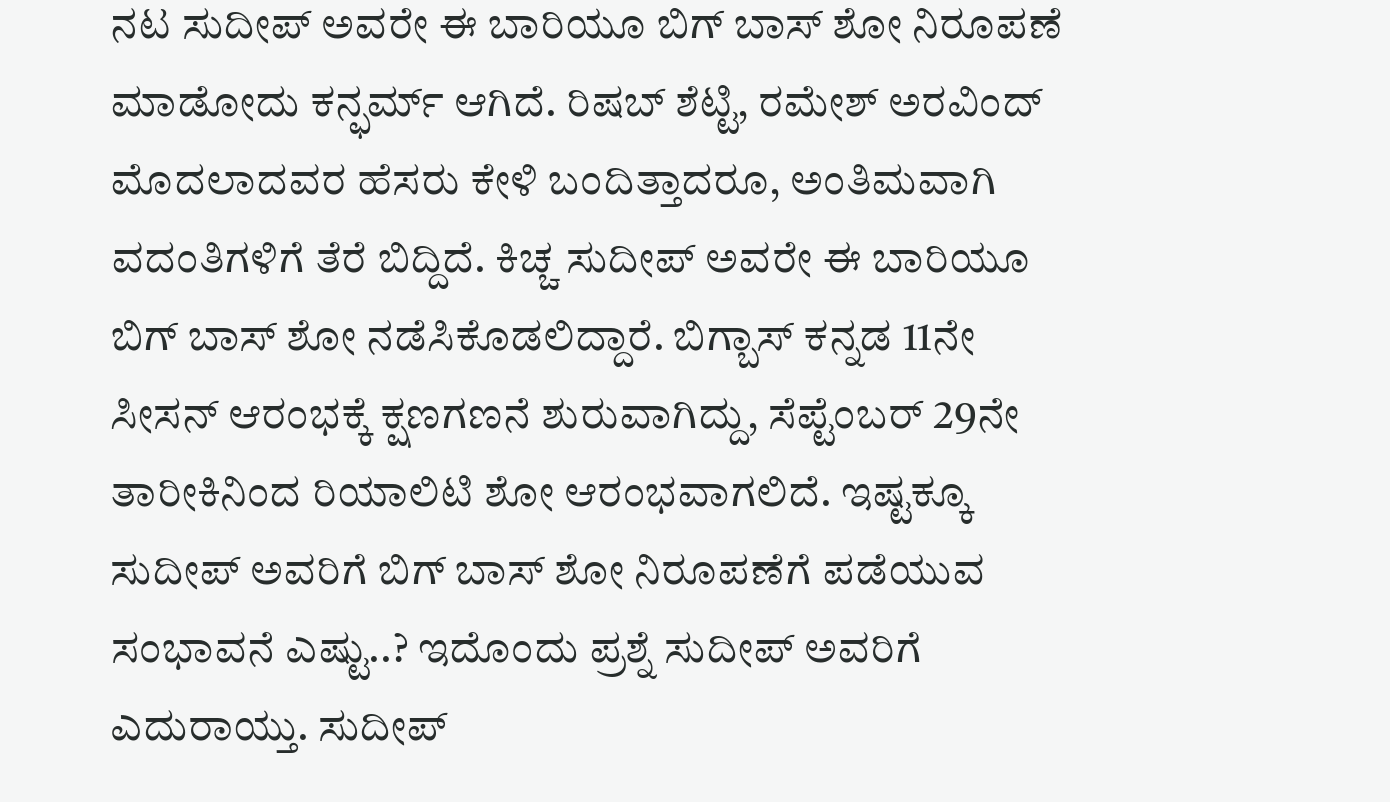ನಟ ಸುದೀಪ್ ಅವರೇ ಈ ಬಾರಿಯೂ ಬಿಗ್ ಬಾಸ್ ಶೋ ನಿರೂಪಣೆ ಮಾಡೋದು ಕನ್ಫರ್ಮ್ ಆಗಿದೆ. ರಿಷಬ್ ಶೆಟ್ಟಿ, ರಮೇಶ್ ಅರವಿಂದ್ ಮೊದಲಾದವರ ಹೆಸರು ಕೇಳಿ ಬಂದಿತ್ತಾದರೂ, ಅಂತಿಮವಾಗಿ ವದಂತಿಗಳಿಗೆ ತೆರೆ ಬಿದ್ದಿದೆ. ಕಿಚ್ಚ ಸುದೀಪ್ ಅವರೇ ಈ ಬಾರಿಯೂ ಬಿಗ್ ಬಾಸ್ ಶೋ ನಡೆಸಿಕೊಡಲಿದ್ದಾರೆ. ಬಿಗ್ಬಾಸ್ ಕನ್ನಡ 11ನೇ ಸೀಸನ್ ಆರಂಭಕ್ಕೆ ಕ್ಷಣಗಣನೆ ಶುರುವಾಗಿದ್ದು, ಸೆಪ್ಟೆಂಬರ್ 29ನೇ ತಾರೀಕಿನಿಂದ ರಿಯಾಲಿಟಿ ಶೋ ಆರಂಭವಾಗಲಿದೆ. ಇಷ್ಟಕ್ಕೂ ಸುದೀಪ್ ಅವರಿಗೆ ಬಿಗ್ ಬಾಸ್ ಶೋ ನಿರೂಪಣೆಗೆ ಪಡೆಯುವ ಸಂಭಾವನೆ ಎಷ್ಟು..? ಇದೊಂದು ಪ್ರಶ್ನೆ ಸುದೀಪ್ ಅವರಿಗೆ ಎದುರಾಯ್ತು. ಸುದೀಪ್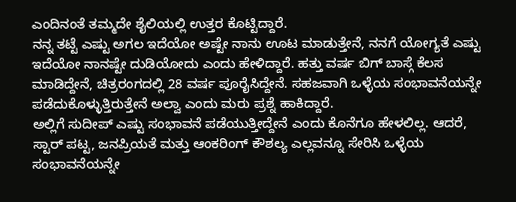ಎಂದಿನಂತೆ ತಮ್ಮದೇ ಶೈಲಿಯಲ್ಲಿ ಉತ್ತರ ಕೊಟ್ಟಿದ್ದಾರೆ.
ನನ್ನ ತಟ್ಟೆ ಎಷ್ಟು ಅಗಲ ಇದೆಯೋ ಅಷ್ಟೇ ನಾನು ಊಟ ಮಾಡುತ್ತೇನೆ, ನನಗೆ ಯೋಗ್ಯತೆ ಎಷ್ಟು ಇದೆಯೋ ನಾನಷ್ಟೇ ದುಡಿಯೋದು ಎಂದು ಹೇಳಿದ್ದಾರೆ. ಹತ್ತು ವರ್ಷ ಬಿಗ್ ಬಾಸ್ಗೆ ಕೆಲಸ ಮಾಡಿದ್ದೇನೆ, ಚಿತ್ರರಂಗದಲ್ಲಿ 28 ವರ್ಷ ಪೂರೈಸಿದ್ದೇನೆ. ಸಹಜವಾಗಿ ಒಳ್ಳೆಯ ಸಂಭಾವನೆಯನ್ನೇ ಪಡೆದುಕೊಳ್ಳುತ್ತಿರುತ್ತೇನೆ ಅಲ್ವಾ ಎಂದು ಮರು ಪ್ರಶ್ನೆ ಹಾಕಿದ್ದಾರೆ.
ಅಲ್ಲಿಗೆ ಸುದೀಪ್ ಎಷ್ಟು ಸಂಭಾವನೆ ಪಡೆಯುತ್ತೀದ್ದೇನೆ ಎಂದು ಕೊನೆಗೂ ಹೇಳಲಿಲ್ಲ. ಆದರೆ, ಸ್ಟಾರ್ ಪಟ್ಟ, ಜನಪ್ರಿಯತೆ ಮತ್ತು ಆಂಕರಿಂಗ್ ಕೌಶಲ್ಯ ಎಲ್ಲವನ್ನೂ ಸೇರಿಸಿ ಒಳ್ಳೆಯ ಸಂಭಾವನೆಯನ್ನೇ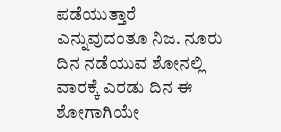ಪಡೆಯುತ್ತಾರೆ ಎನ್ನುವುದಂತೂ ನಿಜ. ನೂರು ದಿನ ನಡೆಯುವ ಶೋನಲ್ಲಿ ವಾರಕ್ಕೆ ಎರಡು ದಿನ ಈ ಶೋಗಾಗಿಯೇ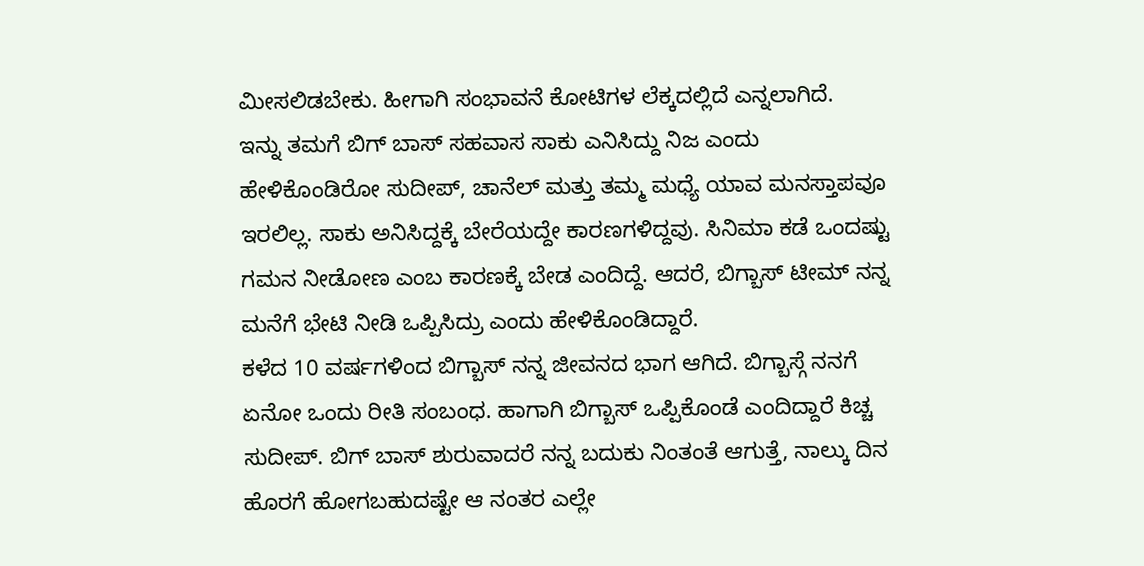ಮೀಸಲಿಡಬೇಕು. ಹೀಗಾಗಿ ಸಂಭಾವನೆ ಕೋಟಿಗಳ ಲೆಕ್ಕದಲ್ಲಿದೆ ಎನ್ನಲಾಗಿದೆ.
ಇನ್ನು ತಮಗೆ ಬಿಗ್ ಬಾಸ್ ಸಹವಾಸ ಸಾಕು ಎನಿಸಿದ್ದು ನಿಜ ಎಂದು ಹೇಳಿಕೊಂಡಿರೋ ಸುದೀಪ್, ಚಾನೆಲ್ ಮತ್ತು ತಮ್ಮ ಮಧ್ಯೆ ಯಾವ ಮನಸ್ತಾಪವೂ ಇರಲಿಲ್ಲ. ಸಾಕು ಅನಿಸಿದ್ದಕ್ಕೆ ಬೇರೆಯದ್ದೇ ಕಾರಣಗಳಿದ್ದವು. ಸಿನಿಮಾ ಕಡೆ ಒಂದಷ್ಟು ಗಮನ ನೀಡೋಣ ಎಂಬ ಕಾರಣಕ್ಕೆ ಬೇಡ ಎಂದಿದ್ದೆ. ಆದರೆ, ಬಿಗ್ಬಾಸ್ ಟೀಮ್ ನನ್ನ ಮನೆಗೆ ಭೇಟಿ ನೀಡಿ ಒಪ್ಪಿಸಿದ್ರು ಎಂದು ಹೇಳಿಕೊಂಡಿದ್ದಾರೆ.
ಕಳೆದ 10 ವರ್ಷಗಳಿಂದ ಬಿಗ್ಬಾಸ್ ನನ್ನ ಜೀವನದ ಭಾಗ ಆಗಿದೆ. ಬಿಗ್ಬಾಸ್ಗೆ ನನಗೆ ಏನೋ ಒಂದು ರೀತಿ ಸಂಬಂಧ. ಹಾಗಾಗಿ ಬಿಗ್ಬಾಸ್ ಒಪ್ಪಿಕೊಂಡೆ ಎಂದಿದ್ದಾರೆ ಕಿಚ್ಚ ಸುದೀಪ್. ಬಿಗ್ ಬಾಸ್ ಶುರುವಾದರೆ ನನ್ನ ಬದುಕು ನಿಂತಂತೆ ಆಗುತ್ತೆ, ನಾಲ್ಕು ದಿನ ಹೊರಗೆ ಹೋಗಬಹುದಷ್ಟೇ ಆ ನಂತರ ಎಲ್ಲೇ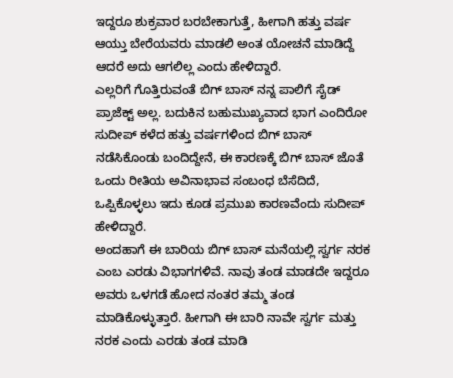ಇದ್ದರೂ ಶುಕ್ರವಾರ ಬರಬೇಕಾಗುತ್ತೆ, ಹೀಗಾಗಿ ಹತ್ತು ವರ್ಷ ಆಯ್ತು ಬೇರೆಯವರು ಮಾಡಲಿ ಅಂತ ಯೋಚನೆ ಮಾಡಿದ್ದೆ ಆದರೆ ಅದು ಆಗಲಿಲ್ಲ ಎಂದು ಹೇಳಿದ್ದಾರೆ.
ಎಲ್ಲರಿಗೆ ಗೊತ್ತಿರುವಂತೆ ಬಿಗ್ ಬಾಸ್ ನನ್ನ ಪಾಲಿಗೆ ಸೈಡ್ ಪ್ರಾಜೆಕ್ಟ್ ಅಲ್ಲ. ಬದುಕಿನ ಬಹುಮುಖ್ಯವಾದ ಭಾಗ ಎಂದಿರೋ ಸುದೀಪ್ ಕಳೆದ ಹತ್ತು ವರ್ಷಗಳಿಂದ ಬಿಗ್ ಬಾಸ್ ನಡೆಸಿಕೊಂಡು ಬಂದಿದ್ದೇನೆ, ಈ ಕಾರಣಕ್ಕೆ ಬಿಗ್ ಬಾಸ್ ಜೊತೆ ಒಂದು ರೀತಿಯ ಅವಿನಾಭಾವ ಸಂಬಂಧ ಬೆಸೆದಿದೆ, ಒಪ್ಪಿಕೊಳ್ಳಲು ಇದು ಕೂಡ ಪ್ರಮುಖ ಕಾರಣವೆಂದು ಸುದೀಪ್ ಹೇಳಿದ್ದಾರೆ.
ಅಂದಹಾಗೆ ಈ ಬಾರಿಯ ಬಿಗ್ ಬಾಸ್ ಮನೆಯಲ್ಲಿ ಸ್ವರ್ಗ ನರಕ ಎಂಬ ಎರಡು ವಿಭಾಗಗಳಿವೆ. ನಾವು ತಂಡ ಮಾಡದೇ ಇದ್ದರೂ ಅವರು ಒಳಗಡೆ ಹೋದ ನಂತರ ತಮ್ಮ ತಂಡ ಮಾಡಿಕೊಳ್ಳುತ್ತಾರೆ. ಹೀಗಾಗಿ ಈ ಬಾರಿ ನಾವೇ ಸ್ವರ್ಗ ಮತ್ತು ನರಕ ಎಂದು ಎರಡು ತಂಡ ಮಾಡಿ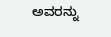ಅವರನ್ನು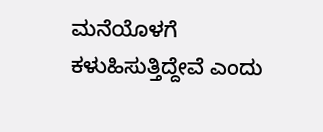ಮನೆಯೊಳಗೆ ಕಳುಹಿಸುತ್ತಿದ್ದೇವೆ ಎಂದು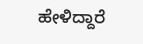ಹೇಳಿದ್ದಾರೆ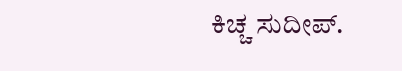ಕಿಚ್ಚ ಸುದೀಪ್.